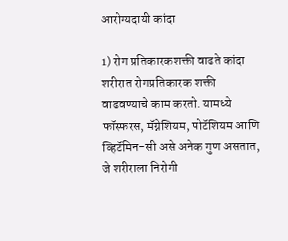आरोग्यदायी कांदा

1) रोग प्रतिकारकशक्ती वाढते कांदा शरीरात रोगप्रतिकारक शक्ती वाढवण्याचे काम करतो. यामध्ये फॉस्फरस, मॅग्नेशियम, पोटॅशियम आणि व्हिटॅमिन-सी असे अनेक गुण असतात, जे शरीराला निरोगी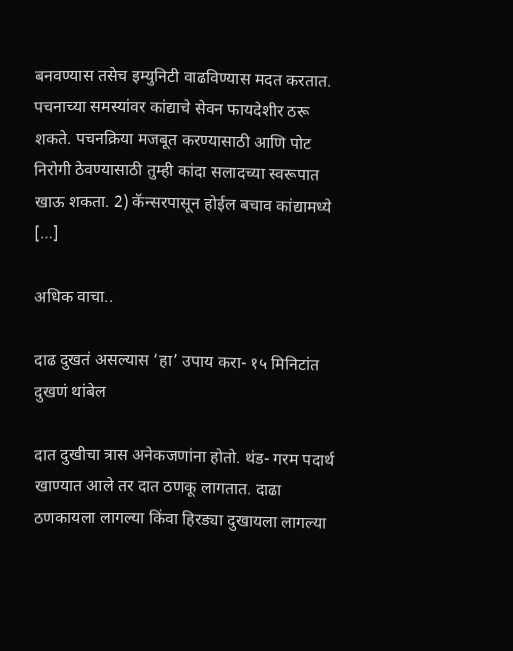बनवण्यास तसेच इम्युनिटी वाढविण्यास मदत करतात. पचनाच्या समस्यांवर कांद्याचे सेवन फायदेशीर ठरू शकते. पचनक्रिया मजबूत करण्यासाठी आणि पोट निरोगी ठेवण्यासाठी तुम्ही कांदा सलादच्या स्वरूपात खाऊ शकता. 2) कॅन्सरपासून होईल बचाव कांद्यामध्ये […]

अधिक वाचा..

दाढ दुखतं असल्यास ‘हा’ उपाय करा- १५ मिनिटांत दुखणं थांबेल

दात दुखीचा त्रास अनेकजणांना होतो. थंड- गरम पदार्थ खाण्यात आले तर दात ठणकू लागतात. दाढा ठणकायला लागल्या किंवा हिरड्या दुखायला लागल्या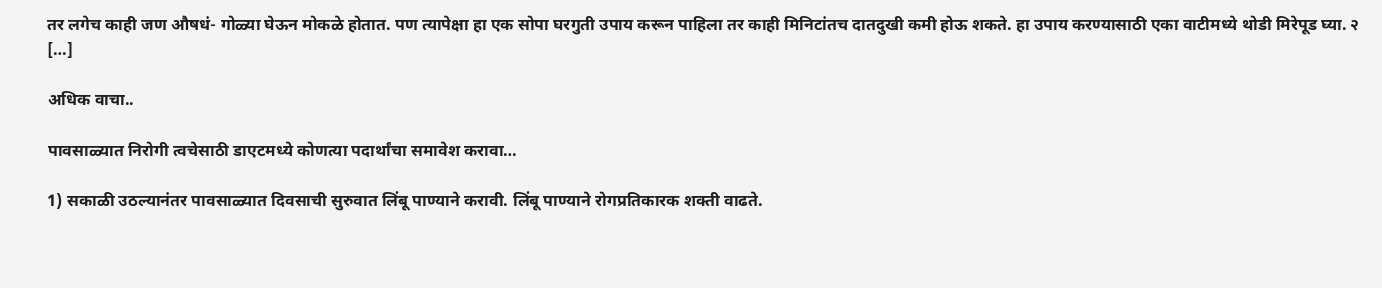तर लगेच काही जण औषधं- गोळ्या घेऊन मोकळे होतात. पण त्यापेक्षा हा एक सोपा घरगुती उपाय करून पाहिला तर काही मिनिटांतच दातदुखी कमी होऊ शकते. हा उपाय करण्यासाठी एका वाटीमध्ये थोडी मिरेपूड घ्या. २ […]

अधिक वाचा..

पावसाळ्यात निरोगी त्वचेसाठी डाएटमध्ये कोणत्या पदार्थांचा समावेश करावा…

1) सकाळी उठल्यानंतर पावसाळ्यात दिवसाची सुरुवात लिंबू पाण्याने करावी. लिंबू पाण्याने रोगप्रतिकारक शक्ती वाढते.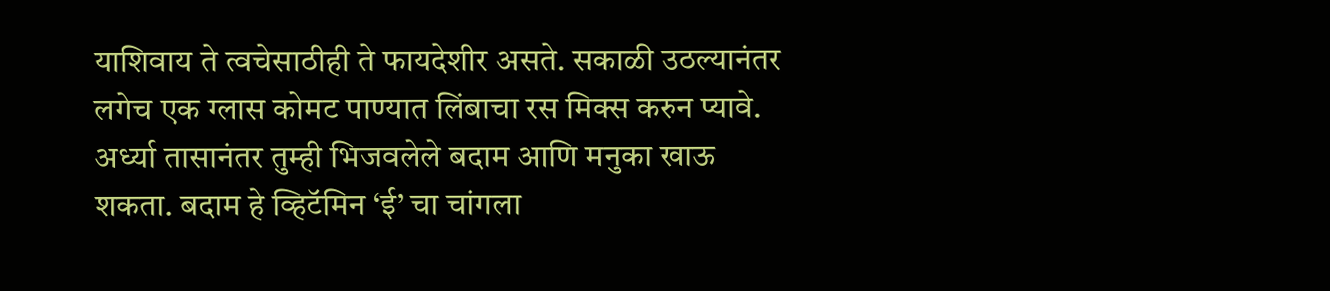याशिवाय ते त्वचेसाठीही ते फायदेशीर असते. सकाळी उठल्यानंतर लगेच एक ग्लास कोमट पाण्यात लिंबाचा रस मिक्स करुन प्यावे. अर्ध्या तासानंतर तुम्ही भिजवलेले बदाम आणि मनुका खाऊ शकता. बदाम हे व्हिटॅमिन ‘ई’ चा चांगला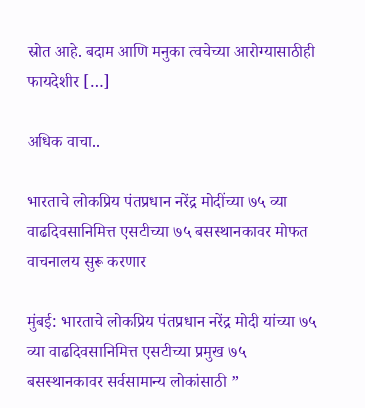स्रोत आहे. बदाम आणि मनुका त्वचेच्या आरोग्यासाठीही फायदेशीर […]

अधिक वाचा..

भारताचे लोकप्रिय पंतप्रधान नरेंद्र मोदींच्या ७५ व्या वाढदिवसानिमित्त एसटीच्या ७५ बसस्थानकावर मोफत वाचनालय सुरू करणार

मुंबई: भारताचे लोकप्रिय पंतप्रधान नरेंद्र मोदी यांच्या ७५ व्या वाढदिवसानिमित्त एसटीच्या प्रमुख ७५ बसस्थानकावर सर्वसामान्य लोकांसाठी ”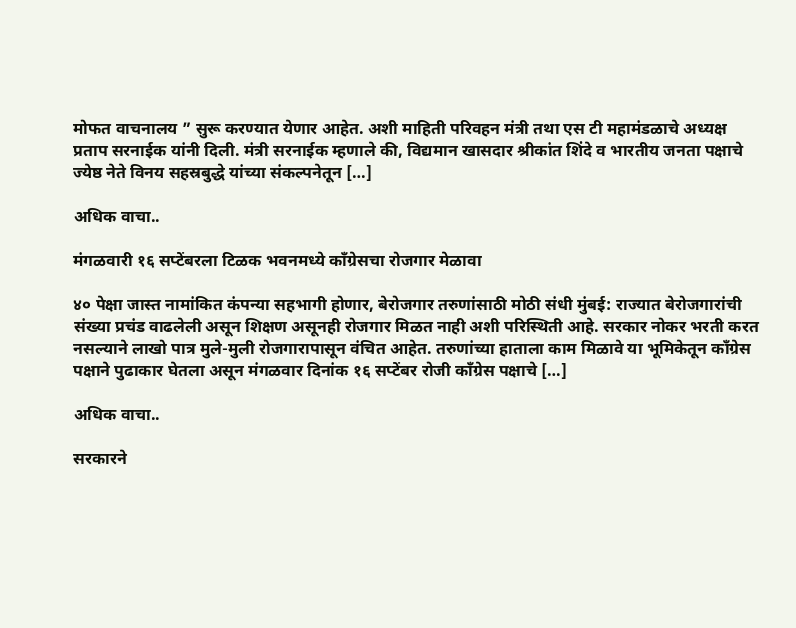मोफत वाचनालय ” सुरू करण्यात येणार आहेत. अशी माहिती परिवहन मंत्री तथा एस टी महामंडळाचे अध्यक्ष प्रताप सरनाईक यांनी दिली. मंत्री सरनाईक म्हणाले की, विद्यमान खासदार श्रीकांत शिंदे व भारतीय जनता पक्षाचे ज्येष्ठ नेते विनय सहस्रबुद्धे यांच्या संकल्पनेतून […]

अधिक वाचा..

मंगळवारी १६ सप्टेंबरला टिळक भवनमध्ये काँग्रेसचा रोजगार मेळावा

४० पेक्षा जास्त नामांकित कंपन्या सहभागी होणार, बेरोजगार तरुणांसाठी मोठी संधी मुंबई: राज्यात बेरोजगारांची संख्या प्रचंड वाढलेली असून शिक्षण असूनही रोजगार मिळत नाही अशी परिस्थिती आहे. सरकार नोकर भरती करत नसल्याने लाखो पात्र मुले-मुली रोजगारापासून वंचित आहेत. तरुणांच्या हाताला काम मिळावे या भूमिकेतून काँग्रेस पक्षाने पुढाकार घेतला असून मंगळवार दिनांक १६ सप्टेंबर रोजी काँग्रेस पक्षाचे […]

अधिक वाचा..

सरकारने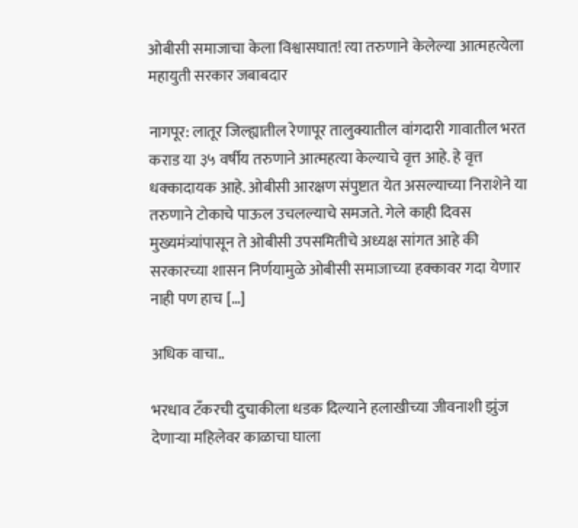ओबीसी समाजाचा केला विश्वासघात! त्या तरुणाने केलेल्या आत्महत्येला महायुती सरकार जबाबदार

नागपूर: लातूर जिल्ह्यातील रेणापूर तालुक्यातील वांगदारी गावातील भरत कराड या ३५ वर्षीय तरुणाने आत्महत्या केल्याचे वृत्त आहे. हे वृत्त धक्कादायक आहे. ओबीसी आरक्षण संपुष्टात येत असल्याच्या निराशेने या तरुणाने टोकाचे पाऊल उचलल्याचे समजते. गेले काही दिवस मुख्यमंत्र्यांपासून ते ओबीसी उपसमितीचे अध्यक्ष सांगत आहे की सरकारच्या शासन निर्णयामुळे ओबीसी समाजाच्या हक्कावर गदा येणार नाही पण हाच […]

अधिक वाचा..

भरधाव टँकरची दुचाकीला धडक दिल्याने हलाखीच्या जीवनाशी झुंज देणाऱ्या महिलेवर काळाचा घाला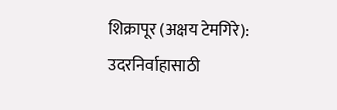शिक्रापूर (अक्षय टेमगिरे): उदरनिर्वाहासाठी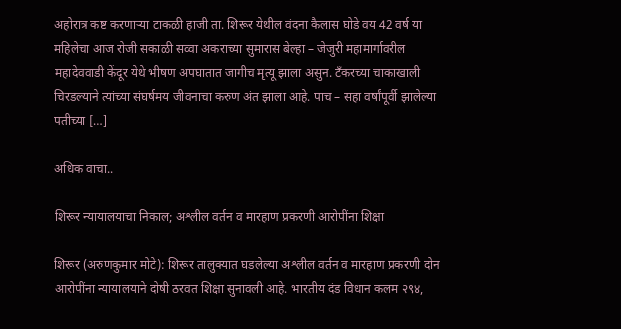अहोरात्र कष्ट करणाऱ्या टाकळी हाजी ता. शिरूर येथील वंदना कैलास घोडे वय 42 वर्ष या महिलेचा आज रोजी सकाळी सव्वा अकराच्या सुमारास बेल्हा – जेजुरी महामार्गावरील महादेववाडी केंदूर येथे भीषण अपघातात जागीच मृत्यू झाला असुन. टँकरच्या चाकाखाली चिरडल्याने त्यांच्या संघर्षमय जीवनाचा करुण अंत झाला आहे. पाच – सहा वर्षांपूर्वी झालेल्या पतीच्या […]

अधिक वाचा..

शिरूर न्यायालयाचा निकाल; अश्लील वर्तन व मारहाण प्रकरणी आरोपींना शिक्षा

शिरूर (अरुणकुमार मोटे): शिरूर तालुक्यात घडलेल्या अश्लील वर्तन व मारहाण प्रकरणी दोन आरोपींना न्यायालयाने दोषी ठरवत शिक्षा सुनावली आहे. भारतीय दंड विधान कलम २९४,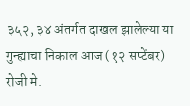३५२, ३४ अंतर्गत दाखल झालेल्या या गुन्ह्याचा निकाल आज (१२ सप्टेंबर) रोजी मे.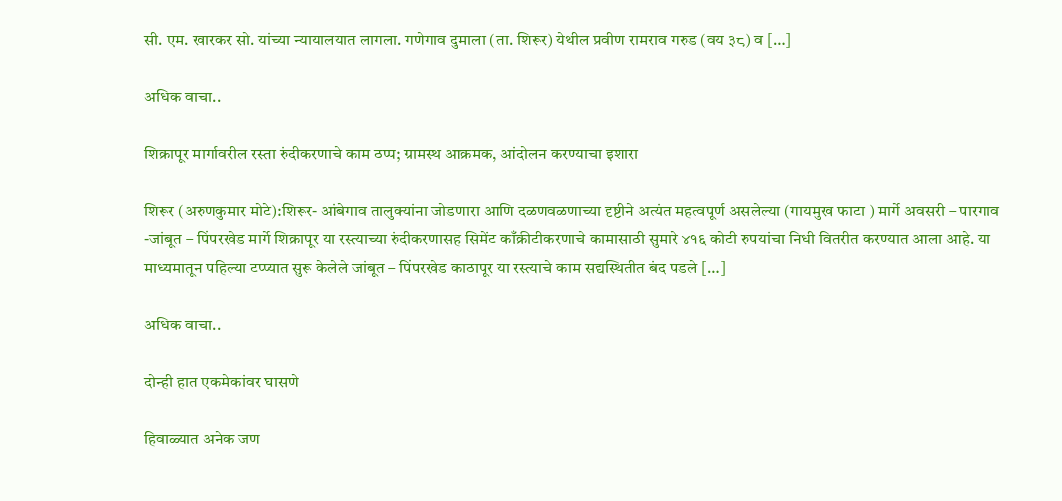सी. एम. खारकर सो. यांच्या न्यायालयात लागला. गणेगाव दुमाला (ता. शिरूर) येथील प्रवीण रामराव गरुड (वय ३८) व […]

अधिक वाचा..

शिक्रापूर मार्गावरील रस्ता रुंदीकरणाचे काम ठप्प; ग्रामस्थ आक्रमक, आंदोलन करण्याचा इशारा

शिरूर (अरुणकुमार मोटे):शिरूर- आंबेगाव तालुक्यांना जोडणारा आणि दळणवळणाच्या दृष्टीने अत्यंत महत्वपूर्ण असलेल्या (गायमुख फाटा ) मार्गे अवसरी – पारगाव -जांबूत – पिंपरखेड मार्गे शिक्रापूर या रस्त्याच्या रुंदीकरणासह सिमेंट काँक्रीटीकरणाचे कामासाठी सुमारे ४१६ कोटी रुपयांचा निधी वितरीत करण्यात आला आहे. या माध्यमातून पहिल्या टप्प्यात सुरू केलेले जांबूत – पिंपरखेड काठापूर या रस्त्याचे काम सद्यस्थितीत बंद पडले […]

अधिक वाचा..

दोन्ही हात एकमेकांवर घासणे

हिवाळ्यात अनेक जण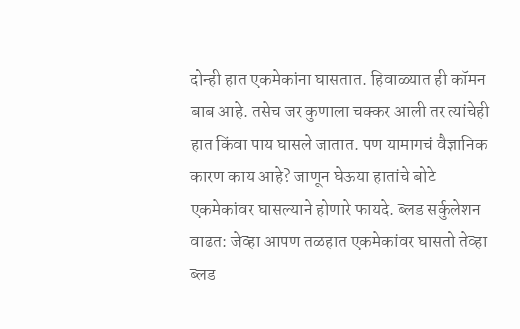दोन्ही हात एकमेकांना घासतात. हिवाळ्यात ही कॉमन बाब आहे. तसेच जर कुणाला चक्कर आली तर त्यांचेही हात किंवा पाय घासले जातात. पण यामागचं वैज्ञानिक कारण काय आहे? जाणून घेऊया हातांचे बोटे एकमेकांवर घासल्याने होणारे फायदे. ब्लड सर्कुलेशन वाढत: जेव्हा आपण तळहात एकमेकांवर घासतो तेव्हा ब्लड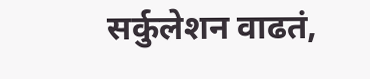सर्कुलेशन वाढतं,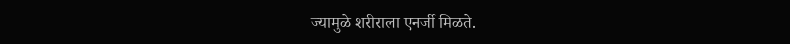ज्यामुळे शरीराला एनर्जी मिळते.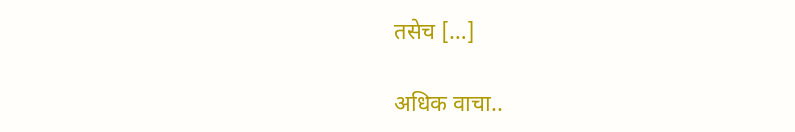तसेच […]

अधिक वाचा..